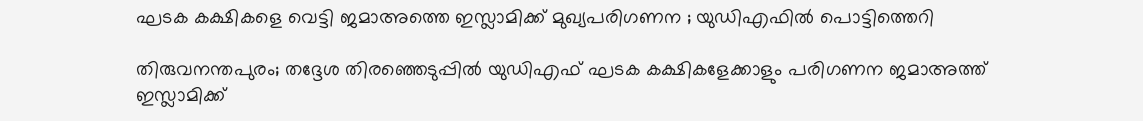ഘടക കക്ഷികളെ വെട്ടി ജമാഅത്തെ ഇസ്ലാമിക്ക് മുഖ്യപരിഗണന ; യുഡിഎഫില്‍ പൊട്ടിത്തെറി

തിരുവനന്തപുരം; തദ്ദേശ തിരഞ്ഞെടുപ്പില്‍ യുഡിഎഫ് ഘടക കക്ഷികളേക്കാളും പരിഗണന ജമാഅത്ത് ഇസ്ലാമിക്ക്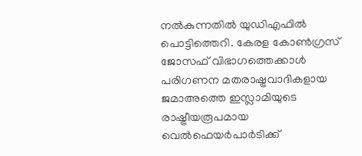നല്‍കുന്നതില്‍ യുഡിഎഫില്‍ പൊട്ടിത്തെറി. കേരള കോണ്‍ഗ്രസ് ജോസഫ് വിഭാഗത്തെക്കാള്‍ പരിഗണന മതരാഷ്ട്രവാദികളായ ജമാഅത്തെ ഇസ്ലാമിയുടെ രാഷ്ട്രീയരൂപമായ വെല്‍ഫെയര്‍പാര്‍ടിക്ക്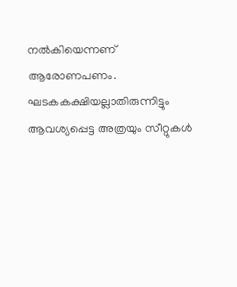നല്‍കിയെന്നണ് ആരോണപണം. ഘടകകക്ഷിയല്ലാതിരുന്നിട്ടും ആവശ്യപ്പെട്ട അത്രയും സീറ്റുകള്‍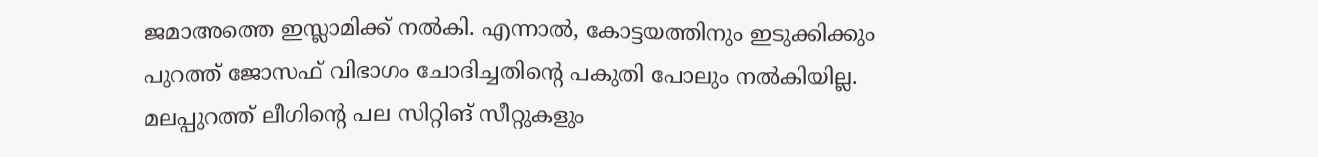ജമാഅത്തെ ഇസ്ലാമിക്ക് നല്‍കി. എന്നാല്‍, കോട്ടയത്തിനും ഇടുക്കിക്കും പുറത്ത് ജോസഫ് വിഭാഗം ചോദിച്ചതിന്റെ പകുതി പോലും നല്‍കിയില്ല. മലപ്പുറത്ത് ലീഗിന്റെ പല സിറ്റിങ് സീറ്റുകളും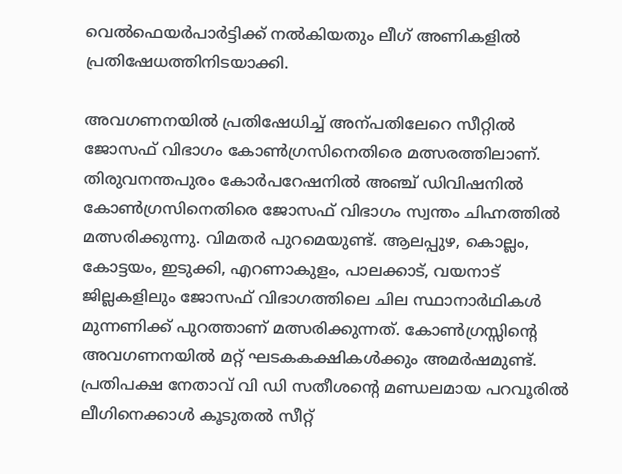വെല്‍ഫെയര്‍പാര്‍ട്ടിക്ക് നല്‍കിയതും ലീഗ് അണികളില്‍ പ്രതിഷേധത്തിനിടയാക്കി.

അവഗണനയില്‍ പ്രതിഷേധിച്ച് അന്പതിലേറെ സീറ്റില്‍ ജോസഫ് വിഭാഗം കോണ്‍ഗ്രസിനെതിരെ മത്സരത്തിലാണ്. തിരുവനന്തപുരം കോര്‍പറേഷനില്‍ അഞ്ച് ഡിവിഷനില്‍ കോണ്‍ഗ്രസിനെതിരെ ജോസഫ് വിഭാഗം സ്വന്തം ചിഹ്നത്തില്‍ മത്സരിക്കുന്നു. വിമതര്‍ പുറമെയുണ്ട്. ആലപ്പുഴ, കൊല്ലം, കോട്ടയം, ഇടുക്കി, എറണാകുളം, പാലക്കാട്, വയനാട് ജില്ലകളിലും ജോസഫ് വിഭാഗത്തിലെ ചില സ്ഥാനാര്‍ഥികള്‍ മുന്നണിക്ക് പുറത്താണ് മത്സരിക്കുന്നത്. കോണ്‍ഗ്രസ്സിന്റെ അവഗണനയില്‍ മറ്റ് ഘടകകക്ഷികള്‍ക്കും അമര്‍ഷമുണ്ട്. പ്രതിപക്ഷ നേതാവ് വി ഡി സതീശന്റെ മണ്ഡലമായ പറവൂരില്‍ ലീഗിനെക്കാള്‍ കൂടുതല്‍ സീറ്റ്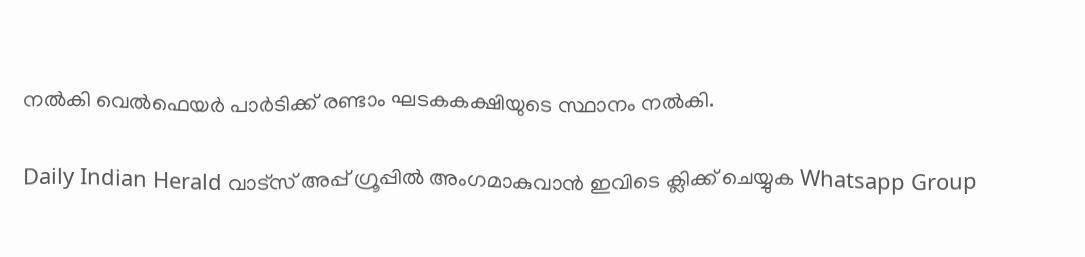നല്‍കി വെല്‍ഫെയര്‍ പാര്‍ടിക്ക് രണ്ടാം ഘടകകക്ഷിയുടെ സ്ഥാനം നല്‍കി.

Daily Indian Herald വാട്സ് അപ്പ് ഗ്രൂപ്പിൽ അംഗമാകുവാൻ ഇവിടെ ക്ലിക്ക് ചെയ്യുക Whatsapp Group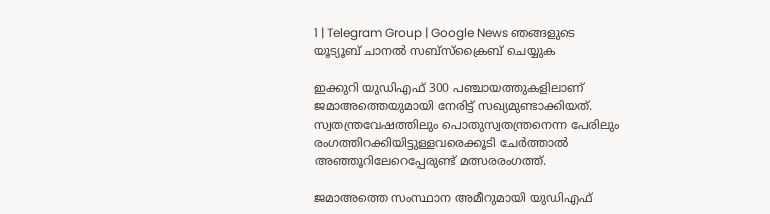1 | Telegram Group | Google News ഞങ്ങളുടെ യൂട്യൂബ് ചാനൽ സബ്സ്ക്രൈബ് ചെയ്യുക

ഇക്കുറി യുഡിഎഫ് 300 പഞ്ചായത്തുകളിലാണ് ജമാഅത്തെയുമായി നേരിട്ട് സഖ്യമുണ്ടാക്കിയത്. സ്വതന്ത്രവേഷത്തിലും പൊതുസ്വതന്ത്രനെന്ന പേരിലും രംഗത്തിറക്കിയിട്ടുള്ളവരെക്കൂടി ചേര്‍ത്താല്‍ അഞ്ഞൂറിലേറെപ്പേരുണ്ട് മത്സരരംഗത്ത്.

ജമാഅത്തെ സംസ്ഥാന അമീറുമായി യുഡിഎഫ്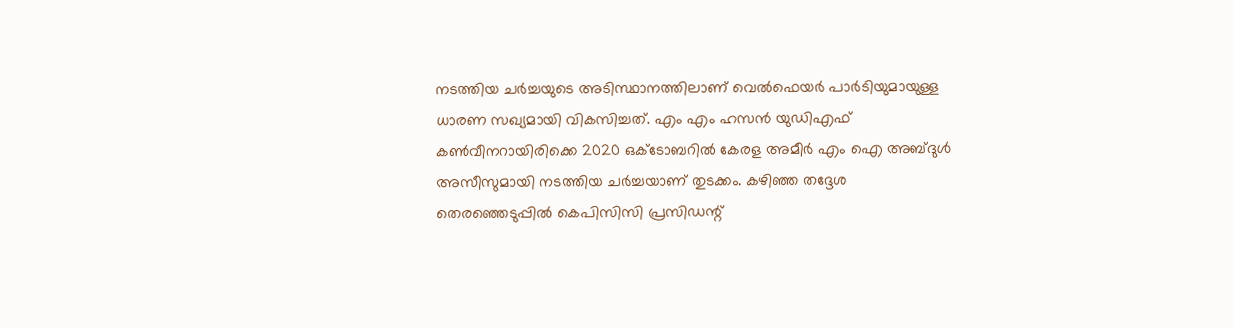നടത്തിയ ചര്‍ച്ചയുടെ അടിസ്ഥാനത്തിലാണ് വെല്‍ഫെയര്‍ പാര്‍ടിയുമായുള്ള ധാരണ സഖ്യമായി വികസിച്ചത്. എം എം ഹസന്‍ യുഡിഎഫ് കണ്‍വീനറായിരിക്കെ 2020 ഒക്ടോബറില്‍ കേരള അമീര്‍ എം ഐ അബ്ദുള്‍ അസീസുമായി നടത്തിയ ചര്‍ച്ചയാണ് തുടക്കം. കഴിഞ്ഞ തദ്ദേശ തെരഞ്ഞെടുപ്പില്‍ കെപിസിസി പ്രസിഡന്റ്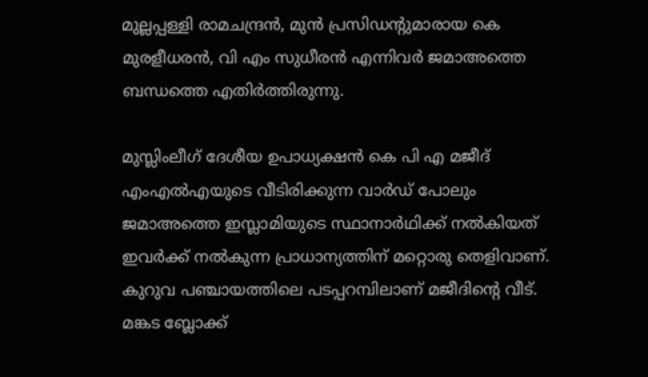മുല്ലപ്പള്ളി രാമചന്ദ്രന്‍, മുന്‍ പ്രസിഡന്റുമാരായ കെ മുരളീധരന്‍, വി എം സുധീരന്‍ എന്നിവര്‍ ജമാഅത്തെ ബന്ധത്തെ എതിര്‍ത്തിരുന്നു.

മുസ്ലിംലീഗ് ദേശീയ ഉപാധ്യക്ഷന്‍ കെ പി എ മജീദ് എംഎല്‍എയുടെ വീടിരിക്കുന്ന വാര്‍ഡ് പോലും ജമാഅത്തെ ഇസ്ലാമിയുടെ സ്ഥാനാര്‍ഥിക്ക് നല്‍കിയത് ഇവര്‍ക്ക് നല്‍കുന്ന പ്രാധാന്യത്തിന് മറ്റൊരു തെളിവാണ്. കുറുവ പഞ്ചായത്തിലെ പടപ്പറമ്പിലാണ് മജീദിന്റെ വീട്. മങ്കട ബ്ലോക്ക്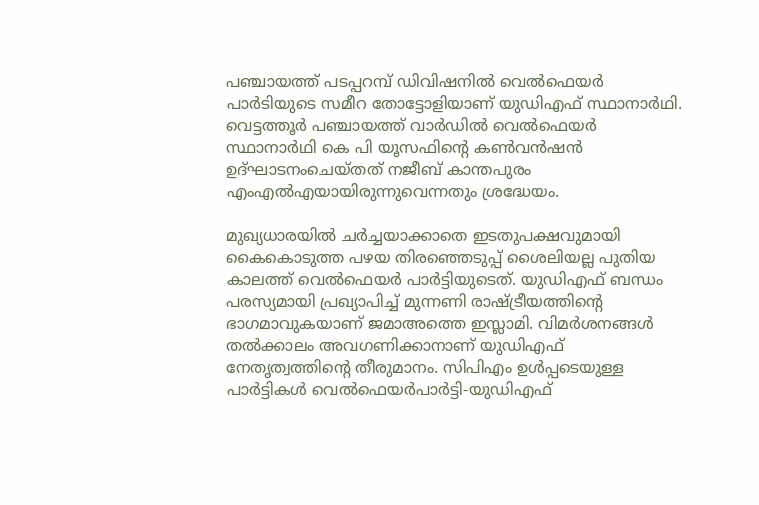പഞ്ചായത്ത് പടപ്പറമ്പ് ഡിവിഷനില്‍ വെല്‍ഫെയര്‍ പാര്‍ടിയുടെ സമീറ തോട്ടോളിയാണ് യുഡിഎഫ് സ്ഥാനാര്‍ഥി. വെട്ടത്തൂര്‍ പഞ്ചായത്ത് വാര്‍ഡില്‍ വെല്‍ഫെയര്‍ സ്ഥാനാര്‍ഥി കെ പി യൂസഫിന്റെ കണ്‍വന്‍ഷന്‍ ഉദ്ഘാടനംചെയ്തത് നജീബ് കാന്തപുരം എംഎല്‍എയായിരുന്നുവെന്നതും ശ്രദ്ധേയം.

മുഖ്യധാരയില്‍ ചര്‍ച്ചയാക്കാതെ ഇടതുപക്ഷവുമായി കൈകൊടുത്ത പഴയ തിരഞ്ഞെടുപ്പ് ശൈലിയല്ല പുതിയ കാലത്ത് വെല്‍ഫെയര്‍ പാര്‍ട്ടിയുടെത്. യുഡിഎഫ് ബന്ധം പരസ്യമായി പ്രഖ്യാപിച്ച് മുന്നണി രാഷ്ട്രീയത്തിന്റെ ഭാഗമാവുകയാണ് ജമാഅത്തെ ഇസ്ലാമി. വിമര്‍ശനങ്ങള്‍ തല്‍ക്കാലം അവഗണിക്കാനാണ് യുഡിഎഫ് നേതൃത്വത്തിന്റെ തീരുമാനം. സിപിഎം ഉള്‍പ്പടെയുള്ള പാര്‍ട്ടികള്‍ വെല്‍ഫെയര്‍പാര്‍ട്ടി-യുഡിഎഫ്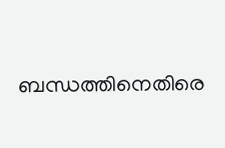ബന്ധത്തിനെതിരെ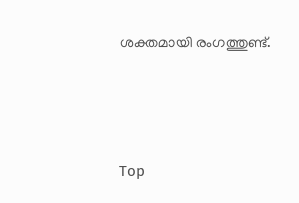ശക്തമായി രംഗത്തുണ്ട്.





Top